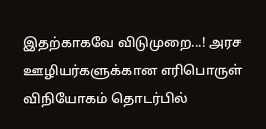இதற்காகவே விடுமுறை...! அரச ஊழியர்களுக்கான எரிபொருள் விநியோகம் தொடர்பில்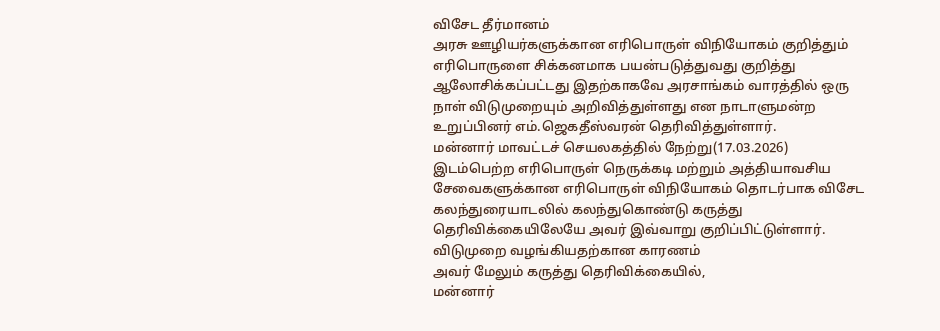விசேட தீர்மானம்
அரசு ஊழியர்களுக்கான எரிபொருள் விநியோகம் குறித்தும் எரிபொருளை சிக்கனமாக பயன்படுத்துவது குறித்து ஆலோசிக்கப்பட்டது இதற்காகவே அரசாங்கம் வாரத்தில் ஒரு நாள் விடுமுறையும் அறிவித்துள்ளது என நாடாளுமன்ற உறுப்பினர் எம்.ஜெகதீஸ்வரன் தெரிவித்துள்ளார்.
மன்னார் மாவட்டச் செயலகத்தில் நேற்று(17.03.2026) இடம்பெற்ற எரிபொருள் நெருக்கடி மற்றும் அத்தியாவசிய சேவைகளுக்கான எரிபொருள் விநியோகம் தொடர்பாக விசேட கலந்துரையாடலில் கலந்துகொண்டு கருத்து தெரிவிக்கையிலேயே அவர் இவ்வாறு குறிப்பிட்டுள்ளார்.
விடுமுறை வழங்கியதற்கான காரணம்
அவர் மேலும் கருத்து தெரிவிக்கையில்,
மன்னார்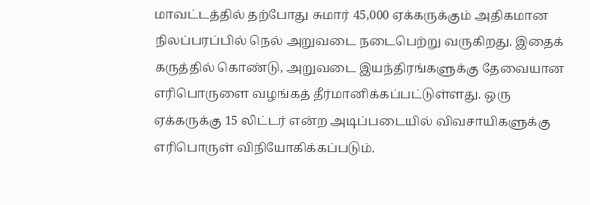மாவட்டத்தில் தற்போது சுமார் 45,000 ஏக்கருக்கும் அதிகமான நிலப்பரப்பில் நெல் அறுவடை நடைபெற்று வருகிறது. இதைக் கருத்தில் கொண்டு, அறுவடை இயந்திரங்களுக்கு தேவையான எரிபொருளை வழங்கத் தீர்மானிக்கப்பட்டுள்ளது. ஒரு ஏக்கருக்கு 15 லிட்டர் என்ற அடிப்படையில் விவசாயிகளுக்கு எரிபொருள் விநியோகிக்கப்படும்.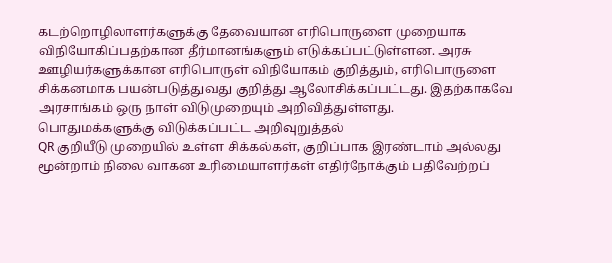கடற்றொழிலாளர்களுக்கு தேவையான எரிபொருளை முறையாக விநியோகிப்பதற்கான தீர்மானங்களும் எடுக்கப்பட்டுள்ளன. அரசு ஊழியர்களுக்கான எரிபொருள் விநியோகம் குறித்தும், எரிபொருளை சிக்கனமாக பயன்படுத்துவது குறித்து ஆலோசிக்கப்பட்டது. இதற்காகவே அரசாங்கம் ஒரு நாள் விடுமுறையும் அறிவித்துள்ளது.
பொதுமக்களுக்கு விடுக்கப்பட்ட அறிவுறுத்தல்
QR குறியீடு முறையில் உள்ள சிக்கல்கள், குறிப்பாக இரண்டாம் அல்லது மூன்றாம் நிலை வாகன உரிமையாளர்கள் எதிர்நோக்கும் பதிவேற்றப்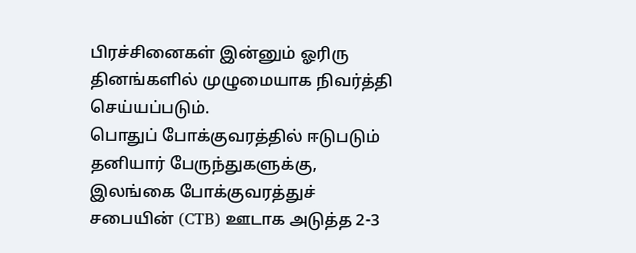பிரச்சினைகள் இன்னும் ஓரிரு தினங்களில் முழுமையாக நிவர்த்தி செய்யப்படும்.
பொதுப் போக்குவரத்தில் ஈடுபடும் தனியார் பேருந்துகளுக்கு, இலங்கை போக்குவரத்துச் சபையின் (CTB) ஊடாக அடுத்த 2-3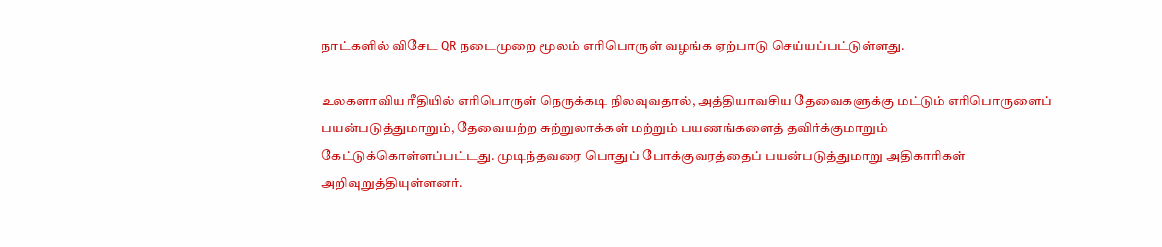நாட்களில் விசேட QR நடைமுறை மூலம் எரிபொருள் வழங்க ஏற்பாடு செய்யப்பட்டுள்ளது.

உலகளாவிய ரீதியில் எரிபொருள் நெருக்கடி நிலவுவதால், அத்தியாவசிய தேவைகளுக்கு மட்டும் எரிபொருளைப் பயன்படுத்துமாறும், தேவையற்ற சுற்றுலாக்கள் மற்றும் பயணங்களைத் தவிர்க்குமாறும் கேட்டுக்கொள்ளப்பட்டது. முடிந்தவரை பொதுப் போக்குவரத்தைப் பயன்படுத்துமாறு அதிகாரிகள் அறிவுறுத்தியுள்ளனர்.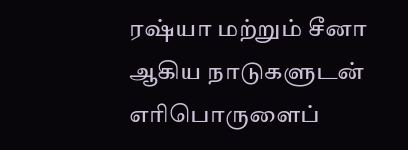ரஷ்யா மற்றும் சீனா ஆகிய நாடுகளுடன் எரிபொருளைப்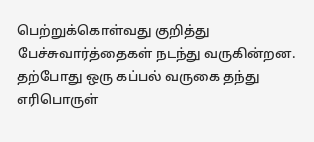பெற்றுக்கொள்வது குறித்து பேச்சுவார்த்தைகள் நடந்து வருகின்றன. தற்போது ஒரு கப்பல் வருகை தந்து எரிபொருள்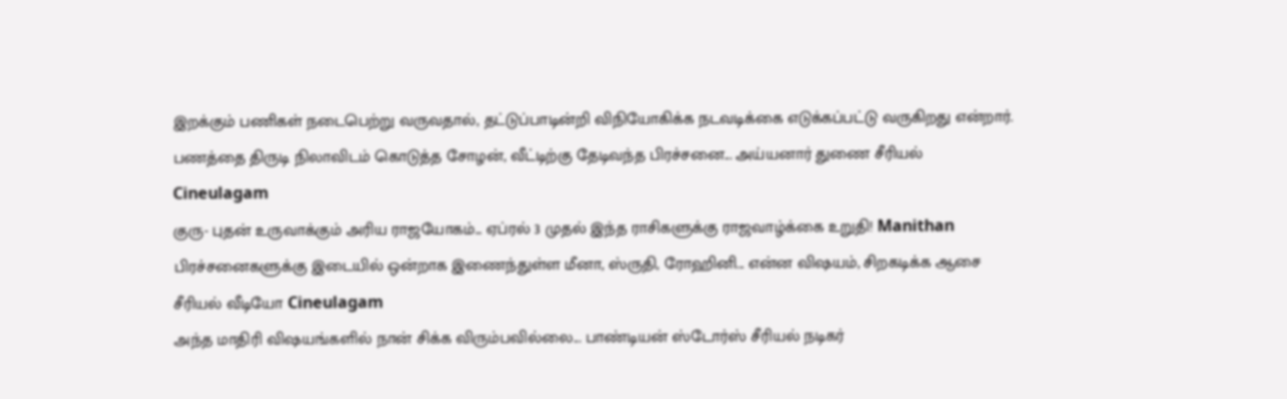இறக்கும் பணிகள் நடைபெற்று வருவதால், தட்டுப்பாடின்றி விநியோகிக்க நடவடிக்கை எடுக்கப்பட்டு வருகிறது என்றார்.
பணத்தை திருடி நிலாவிடம் கொடுத்த சோழன், வீட்டிற்கு தேடிவந்த பிரச்சனை... அய்யனார் துணை சீரியல் Cineulagam
குரு- புதன் உருவாக்கும் அரிய ராஜயோகம்... ஏப்ரல் 3 முதல் இந்த ராசிகளுக்கு ராஜவாழ்க்கை உறுதி! Manithan
பிரச்சனைகளுக்கு இடையில் ஒன்றாக இணைந்துள்ள மீனா, ஸ்ருதி, ரோஹினி... என்ன விஷயம், சிறகடிக்க ஆசை சீரியல் வீடியோ Cineulagam
அந்த மாதிரி விஷயங்களில் நான் சிக்க விரும்பவில்லை... பாண்டியன் ஸ்டோர்ஸ் சீரியல் நடிகர்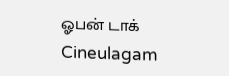ஓபன் டாக் Cineulagam